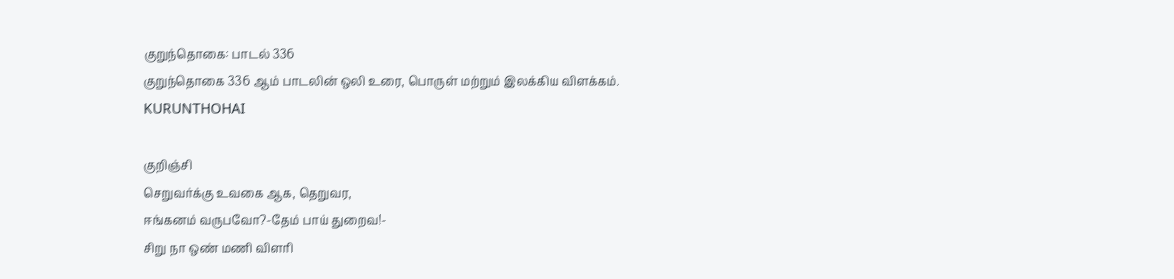குறுந்தொகை: பாடல் 336
குறுந்தொகை 336 ஆம் பாடலின் ஒலி உரை, பொருள் மற்றும் இலக்கிய விளக்கம்.
KURUNTHOHAI

குறிஞ்சி
செறுவர்க்கு உவகை ஆக, தெறுவர,
ஈங்கனம் வருபவோ?-தேம் பாய் துறைவ!-
சிறு நா ஒண் மணி விளரி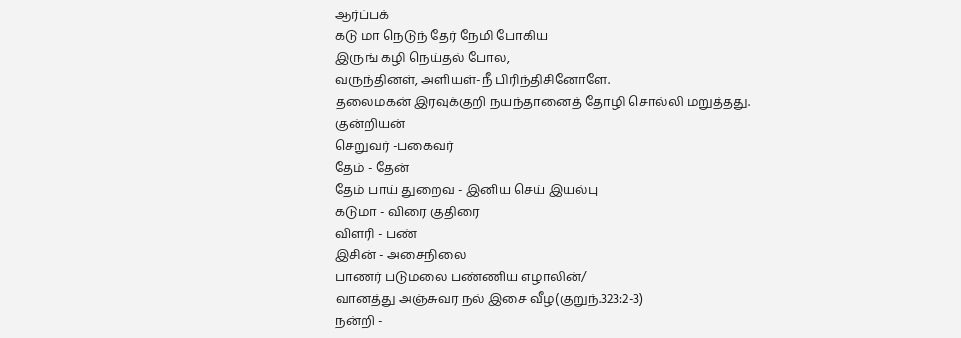ஆர்ப்பக்
கடு மா நெடுந் தேர் நேமி போகிய
இருங் கழி நெய்தல் போல,
வருந்தினள், அளியள்-நீ பிரிந்திசினோளே.
தலைமகன் இரவுக்குறி நயந்தானைத் தோழி சொல்லி மறுத்தது.
குன்றியன்
செறுவர் -பகைவர்
தேம் - தேன்
தேம் பாய் துறைவ - இனிய செய் இயல்பு
கடுமா - விரை குதிரை
விளரி - பண்
இசின் - அசைநிலை
பாணர் படுமலை பண்ணிய எழாலின்/
வானத்து அஞ்சுவர நல் இசை வீழ(குறுந்.323:2-3)
நன்றி -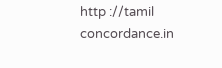http ://tamil concordance.in